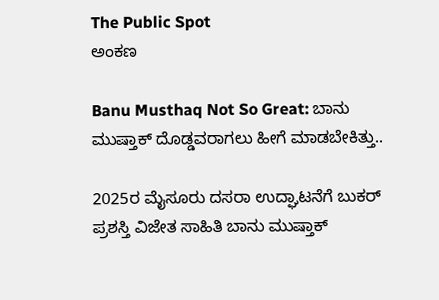The Public Spot
ಅಂಕಣ

Banu Musthaq Not So Great: ಬಾನು ಮುಷ್ತಾಕ್ ದೊಡ್ಡವರಾಗಲು ಹೀಗೆ ಮಾಡಬೇಕಿತ್ತು..

2025ರ ಮೈಸೂರು ದಸರಾ ಉದ್ಘಾಟನೆಗೆ ಬುಕರ್ ಪ್ರಶಸ್ತಿ ವಿಜೇತ ಸಾಹಿತಿ ಬಾನು ಮುಷ್ತಾಕ್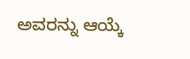ಅವರನ್ನು ಆಯ್ಕೆ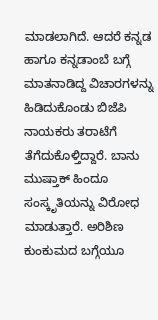ಮಾಡಲಾಗಿದೆ. ಆದರೆ ಕನ್ನಡ ಹಾಗೂ ಕನ್ನಡಾಂಬೆ ಬಗ್ಗೆ ಮಾತನಾಡಿದ್ದ ವಿಚಾರಗಳನ್ನು ಹಿಡಿದುಕೊಂಡು ಬಿಜೆಪಿ ನಾಯಕರು ತರಾಟೆಗೆ ತೆಗೆದುಕೊಳ್ತಿದ್ದಾರೆ. ಬಾನು ಮುಷ್ತಾಕ್ ಹಿಂದೂ ಸಂಸ್ಕೃತಿಯನ್ನು ವಿರೋಧ ಮಾಡುತ್ತಾರೆ. ಅರಿಶಿಣ ಕುಂಕುಮದ ಬಗ್ಗೆಯೂ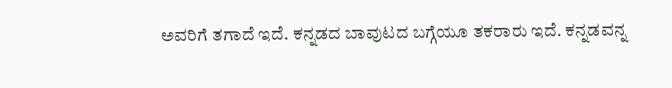ಅವರಿಗೆ ತಗಾದೆ ಇದೆ. ಕನ್ನಡದ ಬಾವುಟದ ಬಗ್ಗೆಯೂ ತಕರಾರು ಇದೆ. ಕನ್ನಡವನ್ನ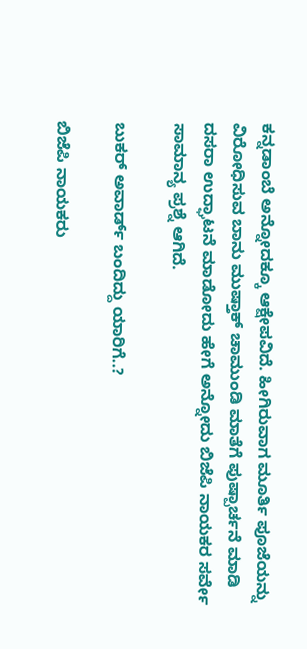ಕನ್ನಡಾಂಬೆ ಅನ್ನೋದಕ್ಕೂ ಆಕ್ಷೇಪವಿದೆ. ಹೀಗಿರುವಾಗ ಮೂರ್ತಿ ಪೂಜೆಯನ್ನು ವಿರೋಧಿಸುವ ಬಾನು ಮುಷ್ತಾಕ್ ಚಾಮುಂಡಿ ಮಾತೆಗೆ ಪುಷ್ಪಾರ್ಚನೆ ಮಾಡಿ ದಸರಾ ಉದ್ಘಾಟನೆ ಮಾಡೋದು ಹೇಗೆ ಅನ್ನೋದು ಬಿಜೆಪಿ ನಾಯಕರ ಸರ್ವೇ ಸಾಮಾನ್ಯ ಪ್ರಶ್ನೆ ಆಗಿದೆ.

ಬುಕರ್ ಅವಾರ್ಡ್ ಬಂದಿದ್ದು ಯಾರಿಗೆ..?

ಬಿಜೆಪಿ ನಾಯಕರು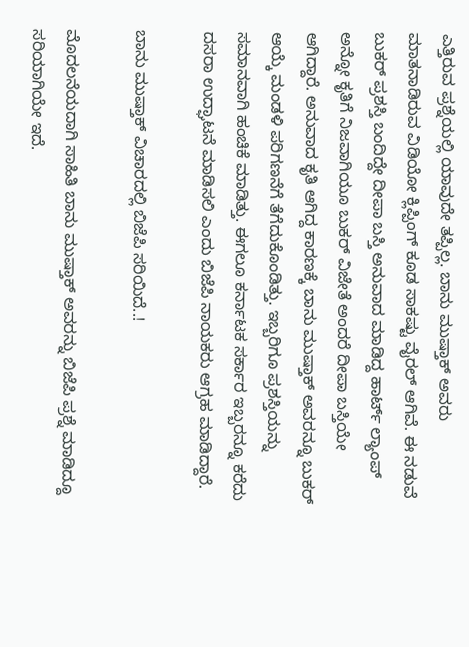ಎತ್ತಿರುವ ಪ್ರಶ್ನೆಯಲ್ಲಿ ಯಾವುದೇ ತಪ್ಪಿಲ್ಲ. ಬಾನು ಮುಷ್ತಾಕ್ ಅವರು ಮಾತನಾಡಿರುವ ವಿಡಿಯೋ ಕ್ಲಿಪ್ಪಿಂಗ್ ಕೂಡ ಸಾಕಷ್ಟು ವೈರಲ್ ಆಗಿವೆ. ಈ ನಡುವೆ ಬುಕರ್ ಪ್ರಶಸ್ತಿ ಬಂದಿದ್ದೇ ದೀಪಾ ಬಸ್ತಿ ಅನುವಾದ ಮಾಡಿದ್ದ ಹಾರ್ಟ್ ಲ್ಯಾಂಪ್ ಅನ್ನೋ ಕೃತಿಗೆ ನಿಜವಾಗಿಯೂ ಬುಕರ್ ವಿಜೇತೆ ಅಂದರೆ ದೀಪಾ ಬಸ್ತಿಯೇ ಆಗಿದ್ದಾರೆ. ಅನುವಾದ ಕೃತಿ ಆಗಿದ್ದ ಕಾರಣಕ್ಕೆ ಬಾನು ಮುಷ್ತಾಕ್ ಅವರನ್ನೂ ಬುಕರ್ ಆಯ್ಕೆ ಮಂಡಳಿ ಪರಿಗಣನೆಗೆ ತೆಗೆದುಕೊಂಡಿತ್ತು. ಇಬ್ಬರಿಗೂ ಪ್ರಶಸ್ತಿಯನ್ನು ಸಮಾನವಾಗಿ ಹಂಚಿಕೆ ಮಾಡಿತ್ತು. ಈಗಲೂ ಕರ್ನಾಟಕ ಸರ್ಕಾರ ಇಬ್ಬರನ್ನೂ ಕರೆದು ದಸರಾ ಉದ್ಘಾಟನೆ ಮಾಡಿಸಲಿ ಎಂದು ಬಿಜೆಪಿ ನಾಯಕರು ಆಗ್ರಹ ಮಾಡಿದ್ದಾರೆ.

ಬಾನು ಮುಷ್ತಾಕ್ ವಿಚಾರದಲ್ಲಿ ಬಿಜೆಪಿ ಸರಿಯಿದೆ..!

ಮೊದಲನೆಯದಾಗಿ ಸಾಹಿತಿ ಬಾನು ಮುಷ್ತಾಕ್ ಅವರನ್ನು ಬಿಜೆಪಿ ಪ್ರಶ್ನೆ ಮಾಡಿದ್ದೂ ಸರಿಯಾಗಿಯೇ ಇದೆ.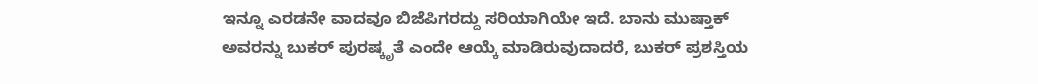ಇನ್ನೂ ಎರಡನೇ ವಾದವೂ ಬಿಜೆಪಿಗರದ್ದು ಸರಿಯಾಗಿಯೇ ಇದೆ. ಬಾನು ಮುಷ್ತಾಕ್ ಅವರನ್ನು ಬುಕರ್ ಪುರಷ್ಕೃತೆ ಎಂದೇ ಆಯ್ಕೆ ಮಾಡಿರುವುದಾದರೆ, ಬುಕರ್ ಪ್ರಶಸ್ತಿಯ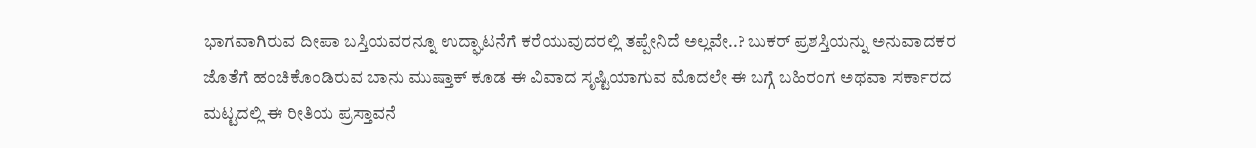ಭಾಗವಾಗಿರುವ ದೀಪಾ ಬಸ್ತಿಯವರನ್ನೂ ಉದ್ಘಾಟನೆಗೆ ಕರೆಯುವುದರಲ್ಲಿ ತಪ್ಪೇನಿದೆ ಅಲ್ಲವೇ..? ಬುಕರ್ ಪ್ರಶಸ್ತಿಯನ್ನು ಅನುವಾದಕರ ಜೊತೆಗೆ ಹಂಚಿಕೊಂಡಿರುವ ಬಾನು ಮುಷ್ತಾಕ್ ಕೂಡ ಈ ವಿವಾದ ಸೃಷ್ಟಿಯಾಗುವ ಮೊದಲೇ ಈ ಬಗ್ಗೆ ಬಹಿರಂಗ ಅಥವಾ ಸರ್ಕಾರದ ಮಟ್ಟದಲ್ಲಿ ಈ ರೀತಿಯ ಪ್ರಸ್ತಾವನೆ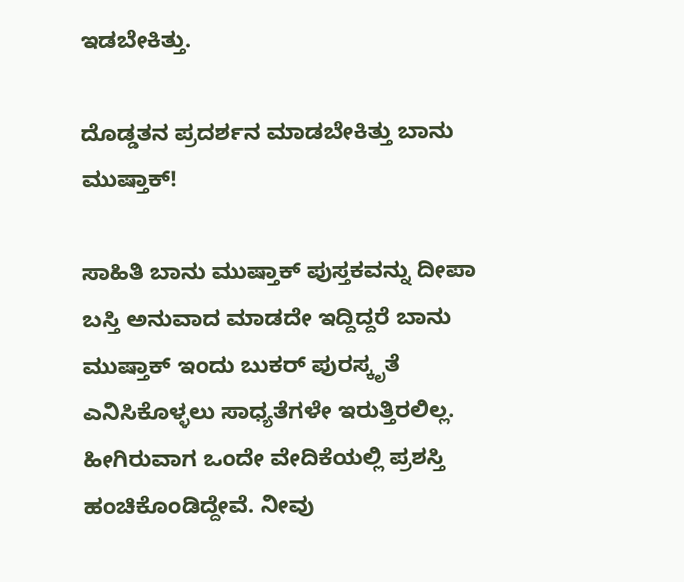ಇಡಬೇಕಿತ್ತು.

ದೊಡ್ಡತನ ಪ್ರದರ್ಶನ ಮಾಡಬೇಕಿತ್ತು ಬಾನು ಮುಷ್ತಾಕ್!

ಸಾಹಿತಿ ಬಾನು ಮುಷ್ತಾಕ್ ಪುಸ್ತಕವನ್ನು ದೀಪಾ ಬಸ್ತಿ ಅನುವಾದ ಮಾಡದೇ ಇದ್ದಿದ್ದರೆ ಬಾನು ಮುಷ್ತಾಕ್ ಇಂದು ಬುಕರ್ ಪುರಸ್ಕೃತೆ ಎನಿಸಿಕೊಳ್ಳಲು ಸಾಧ್ಯತೆಗಳೇ ಇರುತ್ತಿರಲಿಲ್ಲ. ಹೀಗಿರುವಾಗ ಒಂದೇ ವೇದಿಕೆಯಲ್ಲಿ ಪ್ರಶಸ್ತಿ ಹಂಚಿಕೊಂಡಿದ್ದೇವೆ. ನೀವು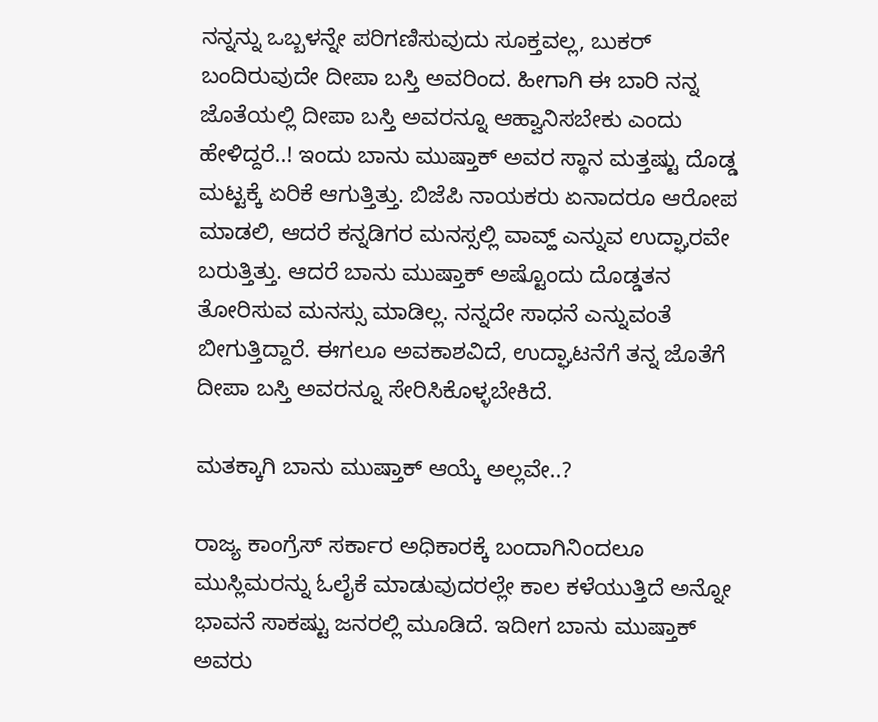ನನ್ನನ್ನು ಒಬ್ಬಳನ್ನೇ ಪರಿಗಣಿಸುವುದು ಸೂಕ್ತವಲ್ಲ, ಬುಕರ್ ಬಂದಿರುವುದೇ ದೀಪಾ ಬಸ್ತಿ ಅವರಿಂದ. ಹೀಗಾಗಿ ಈ ಬಾರಿ ನನ್ನ ಜೊತೆಯಲ್ಲಿ ದೀಪಾ ಬಸ್ತಿ ಅವರನ್ನೂ ಆಹ್ವಾನಿಸಬೇಕು ಎಂದು ಹೇಳಿದ್ದರೆ..! ಇಂದು ಬಾನು ಮುಷ್ತಾಕ್ ಅವರ ಸ್ಥಾನ ಮತ್ತಷ್ಟು ದೊಡ್ಡ ಮಟ್ಟಕ್ಕೆ ಏರಿಕೆ ಆಗುತ್ತಿತ್ತು. ಬಿಜೆಪಿ ನಾಯಕರು ಏನಾದರೂ ಆರೋಪ ಮಾಡಲಿ, ಆದರೆ ಕನ್ನಡಿಗರ ಮನಸ್ಸಲ್ಲಿ ವಾವ್ಹ್ ಎನ್ನುವ ಉದ್ಘಾರವೇ ಬರುತ್ತಿತ್ತು. ಆದರೆ ಬಾನು ಮುಷ್ತಾಕ್ ಅಷ್ಟೊಂದು ದೊಡ್ಡತನ ತೋರಿಸುವ ಮನಸ್ಸು ಮಾಡಿಲ್ಲ. ನನ್ನದೇ ಸಾಧನೆ ಎನ್ನುವಂತೆ ಬೀಗುತ್ತಿದ್ದಾರೆ. ಈಗಲೂ ಅವಕಾಶವಿದೆ, ಉದ್ಘಾಟನೆಗೆ ತನ್ನ ಜೊತೆಗೆ ದೀಪಾ ಬಸ್ತಿ ಅವರನ್ನೂ ಸೇರಿಸಿಕೊಳ್ಳಬೇಕಿದೆ.

ಮತಕ್ಕಾಗಿ ಬಾನು ಮುಷ್ತಾಕ್ ಆಯ್ಕೆ ಅಲ್ಲವೇ..?

ರಾಜ್ಯ ಕಾಂಗ್ರೆಸ್ ಸರ್ಕಾರ ಅಧಿಕಾರಕ್ಕೆ ಬಂದಾಗಿನಿಂದಲೂ ಮುಸ್ಲಿಮರನ್ನು ಓಲೈಕೆ ಮಾಡುವುದರಲ್ಲೇ ಕಾಲ ಕಳೆಯುತ್ತಿದೆ ಅನ್ನೋ ಭಾವನೆ ಸಾಕಷ್ಟು ಜನರಲ್ಲಿ ಮೂಡಿದೆ. ಇದೀಗ ಬಾನು ಮುಷ್ತಾಕ್ ಅವರು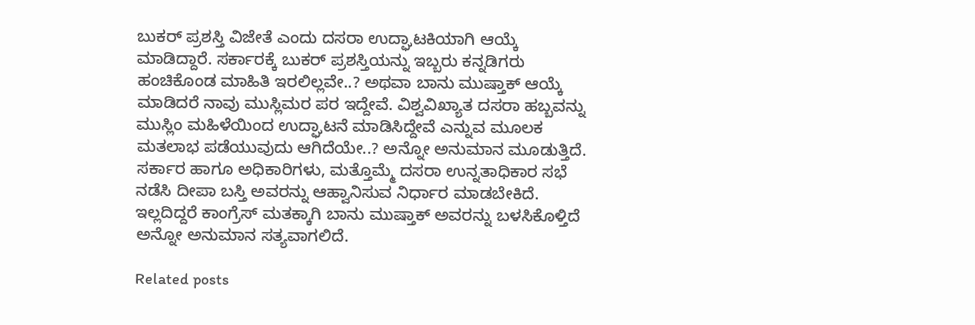ಬುಕರ್ ಪ್ರಶಸ್ತಿ ವಿಜೇತೆ ಎಂದು ದಸರಾ ಉದ್ಘಾಟಕಿಯಾಗಿ ಆಯ್ಕೆ ಮಾಡಿದ್ದಾರೆ. ಸರ್ಕಾರಕ್ಕೆ ಬುಕರ್ ಪ್ರಶಸ್ತಿಯನ್ನು ಇಬ್ಬರು ಕನ್ನಡಿಗರು ಹಂಚಿಕೊಂಡ ಮಾಹಿತಿ ಇರಲಿಲ್ಲವೇ..? ಅಥವಾ ಬಾನು ಮುಷ್ತಾಕ್ ಆಯ್ಕೆ ಮಾಡಿದರೆ ನಾವು ಮುಸ್ಲಿಮರ ಪರ ಇದ್ದೇವೆ. ವಿಶ್ವವಿಖ್ಯಾತ ದಸರಾ ಹಬ್ಬವನ್ನು ಮುಸ್ಲಿಂ ಮಹಿಳೆಯಿಂದ ಉದ್ಘಾಟನೆ ಮಾಡಿಸಿದ್ದೇವೆ ಎನ್ನುವ ಮೂಲಕ ಮತಲಾಭ ಪಡೆಯುವುದು ಆಗಿದೆಯೇ..? ಅನ್ನೋ ಅನುಮಾನ ಮೂಡುತ್ತಿದೆ. ಸರ್ಕಾರ ಹಾಗೂ ಅಧಿಕಾರಿಗಳು, ಮತ್ತೊಮ್ಮೆ ದಸರಾ ಉನ್ನತಾಧಿಕಾರ ಸಭೆ ನಡೆಸಿ ದೀಪಾ ಬಸ್ತಿ ಅವರನ್ನು ಆಹ್ವಾನಿಸುವ ನಿರ್ಧಾರ ಮಾಡಬೇಕಿದೆ. ಇಲ್ಲದಿದ್ದರೆ ಕಾಂಗ್ರೆಸ್ ಮತಕ್ಕಾಗಿ ಬಾನು ಮುಷ್ತಾಕ್ ಅವರನ್ನು ಬಳಸಿಕೊಳ್ತಿದೆ ಅನ್ನೋ ಅನುಮಾನ ಸತ್ಯವಾಗಲಿದೆ.

Related posts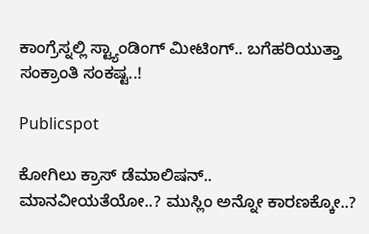ಕಾಂಗ್ರೆಸ್ನಲ್ಲಿ ಸ್ಟ್ಯಾಂಡಿಂಗ್ ಮೀಟಿಂಗ್.. ಬಗೆಹರಿಯುತ್ತಾ ಸಂಕ್ರಾಂತಿ ಸಂಕಷ್ಟ..!

Publicspot

ಕೋಗಿಲು ಕ್ರಾಸ್ ಡೆಮಾಲಿಷನ್.. ಮಾನವೀಯತೆಯೋ..? ಮುಸ್ಲಿಂ ಅನ್ನೋ ಕಾರಣಕ್ಕೋ..?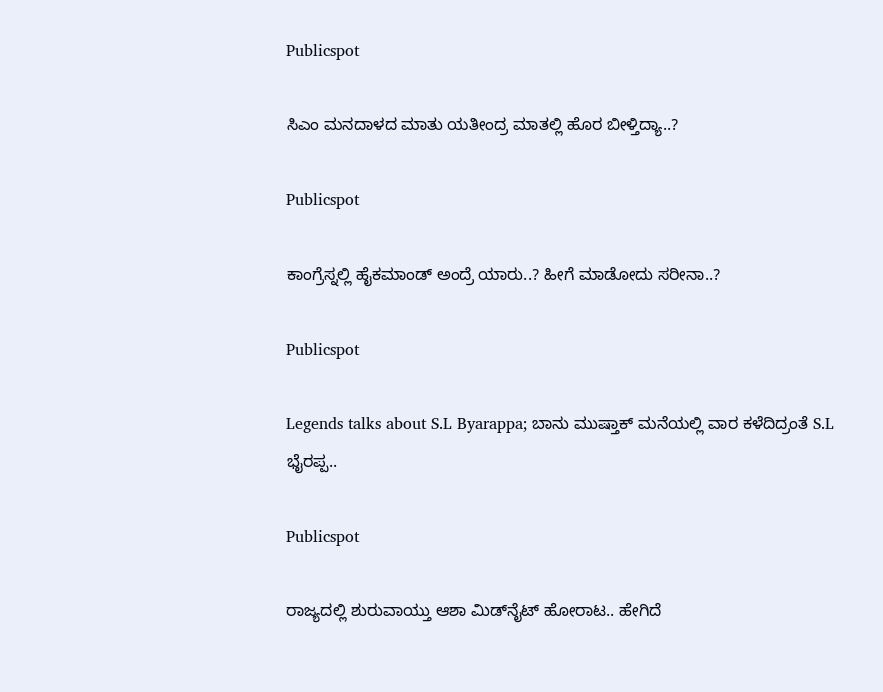Publicspot

ಸಿಎಂ ಮನದಾಳದ ಮಾತು ಯತೀಂದ್ರ ಮಾತಲ್ಲಿ ಹೊರ ಬೀಳ್ತಿದ್ಯಾ..?

Publicspot

ಕಾಂಗ್ರೆಸ್ನಲ್ಲಿ ಹೈಕಮಾಂಡ್ ಅಂದ್ರೆ ಯಾರು..? ಹೀಗೆ ಮಾಡೋದು ಸರೀನಾ..?

Publicspot

Legends talks about S.L Byarappa; ಬಾನು ಮುಷ್ತಾಕ್‌ ಮನೆಯಲ್ಲಿ ವಾರ ಕಳೆದಿದ್ರಂತೆ S.L ಭೈರಪ್ಪ..

Publicspot

ರಾಜ್ಯದಲ್ಲಿ ಶುರುವಾಯ್ತು ಆಶಾ ಮಿಡ್‌ನೈಟ್‌ ಹೋರಾಟ.. ಹೇಗಿದೆ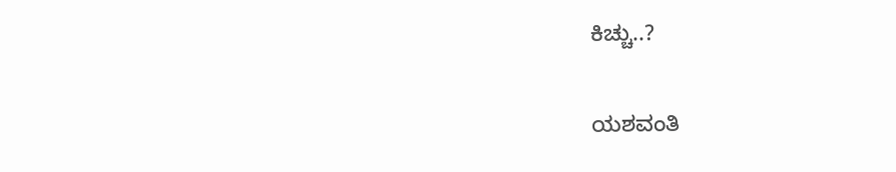ಕಿಚ್ಚು..?

ಯಶವಂತಿ